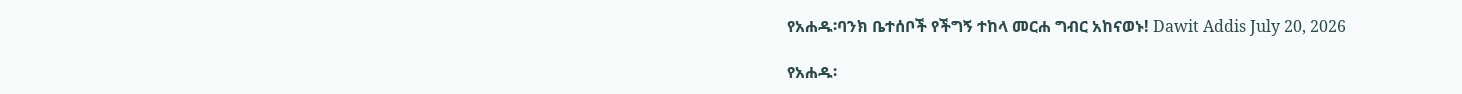የአሐዱ፡ባንክ ቤተሰቦች የችግኝ ተከላ መርሐ ግብር አከናወኑ! Dawit Addis July 20, 2026

የአሐዱ፡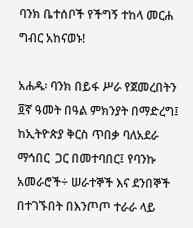ባንክ ቤተሰቦች የችግኝ ተከላ መርሐ ግብር አከናወኑ!

አሐዱ፡ ባንክ በይፋ ሥራ የጀመረበትን  ፬ኛ ዓመት በዓል ምክንያት በማድረግ፤  ከኢትዮጵያ ቅርስ ጥበቃ ባለአደራ ማኅበር  ጋር በመተባበር፤ የባንኩ አመራሮች÷ ሠራተኞች እና ደንበኞች   በተገኙበት በእንጦጦ ተራራ ላይ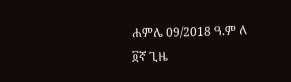ሐምሌ 09/2018 ዓ.ም ለ ፬ኛ ጊዜ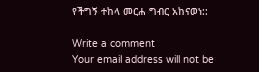የችግኝ ተከላ መርሐ ግብር አከናወነ::

Write a comment
Your email address will not be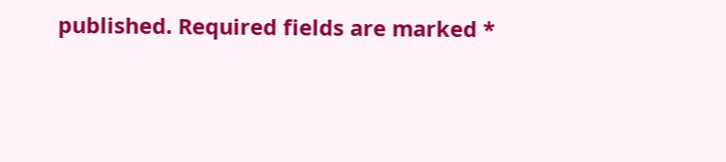published. Required fields are marked *